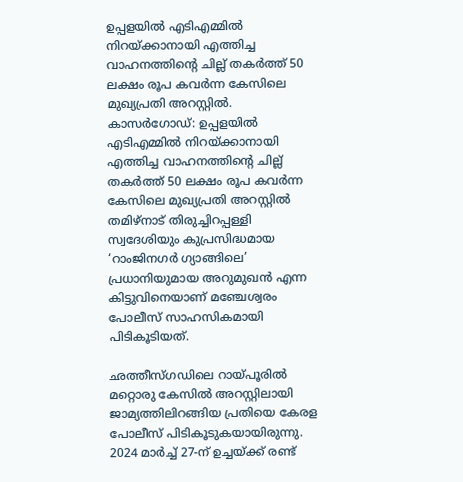ഉപ്പളയിൽ എടിഎമ്മിൽ നിറയ്ക്കാനായി എത്തിച്ച വാഹനത്തിന്റെ ചില്ല് തകർത്ത് 50 ലക്ഷം രൂപ കവർന്ന കേസിലെ മുഖ്യപ്രതി അറസ്റ്റിൽ.
കാസർഗോഡ്: ഉപ്പളയിൽ എടിഎമ്മിൽ നിറയ്ക്കാനായി എത്തിച്ച വാഹനത്തിന്റെ ചില്ല് തകർത്ത് 50 ലക്ഷം രൂപ കവർന്ന കേസിലെ മുഖ്യപ്രതി അറസ്റ്റിൽ തമിഴ്നാട് തിരുച്ചിറപ്പള്ളി സ്വദേശിയും കുപ്രസിദ്ധമായ ‘റാംജിനഗർ ഗ്യാങ്ങിലെ’ പ്രധാനിയുമായ അറുമുഖൻ എന്ന കിട്ടുവിനെയാണ് മഞ്ചേശ്വരം പോലീസ് സാഹസികമായി പിടികൂടിയത്.

ഛത്തീസ്ഗഡിലെ റായ്പൂരിൽ മറ്റൊരു കേസിൽ അറസ്റ്റിലായി ജാമ്യത്തിലിറങ്ങിയ പ്രതിയെ കേരള പോലീസ് പിടികൂടുകയായിരുന്നു. 2024 മാർച്ച് 27-ന് ഉച്ചയ്ക്ക് രണ്ട്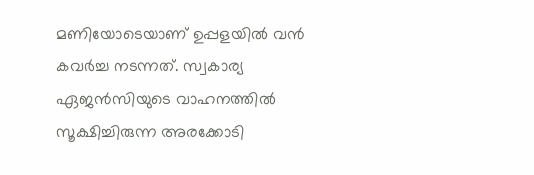മണിയോടെയാണ് ഉപ്പളയിൽ വൻ കവർച്ച നടന്നത്. സ്വകാര്യ ഏജൻസിയുടെ വാഹനത്തിൽ സൂക്ഷിച്ചിരുന്ന അരക്കോടി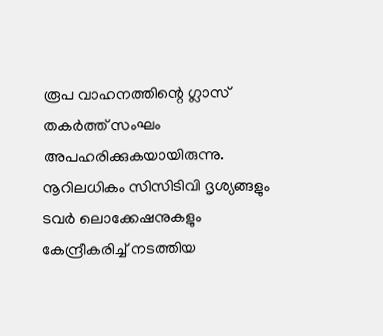രൂപ വാഹനത്തിന്റെ ഗ്ലാസ് തകർത്ത് സംഘം അപഹരിക്കുകയായിരുന്നു.
നൂറിലധികം സിസിടിവി ദൃശ്യങ്ങളും ടവർ ലൊക്കേഷനുകളും കേന്ദ്രീകരിച്ച് നടത്തിയ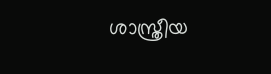ശാസ്ത്രീയ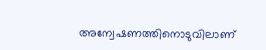അന്വേഷണത്തിനൊടുവിലാണ്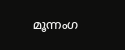മൂന്നംഗ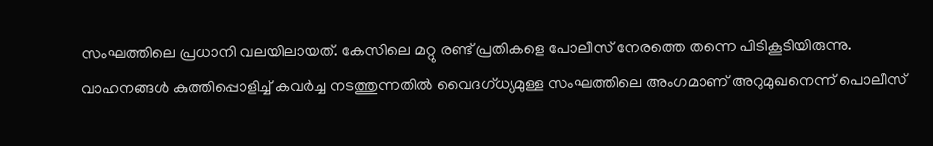സംഘത്തിലെ പ്രധാനി വലയിലായത്. കേസിലെ മറ്റു രണ്ട് പ്രതികളെ പോലീസ് നേരത്തെ തന്നെ പിടികൂടിയിരുന്നു. വാഹനങ്ങൾ കുത്തിപ്പൊളിച്ച് കവർച്ച നടത്തുന്നതിൽ വൈദഗ്ധ്യമുള്ള സംഘത്തിലെ അംഗമാണ് അറുമുഖനെന്ന് പൊലീസ്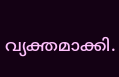വ്യക്തമാക്കി.